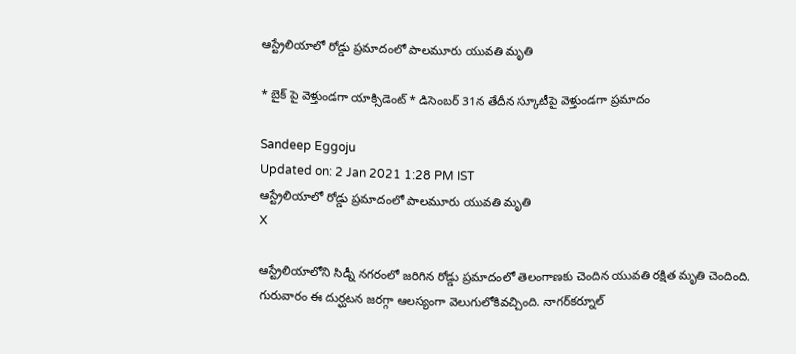ఆస్ట్రేలియాలో రోడ్డు ప్రమాదంలో పాలమూరు యువతి మృతి

* బైక్ పై వెళ్తుండగా యాక్సిడెంట్ * డిసెంబర్ 31న తేదీన స్కూటీపై వెళ్తుండగా ప్రమాదం

Sandeep Eggoju
Updated on: 2 Jan 2021 1:28 PM IST
ఆస్ట్రేలియాలో రోడ్డు ప్రమాదంలో పాలమూరు యువతి మృతి
X

ఆస్ట్రేలియాలోని సిడ్నీ నగరంలో జరిగిన రోడ్డు ప్రమాదంలో తెలంగాణకు చెందిన యువతి రక్షిత మృతి చెందింది. గురువారం ఈ దుర్ఘటన జరగ్గా ఆలస్యంగా వెలుగులోకివచ్చింది. నాగర్‌కర్నూల్‌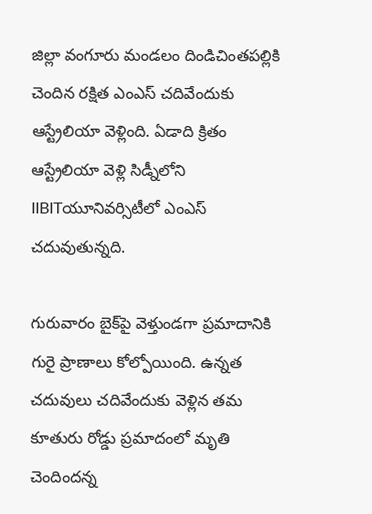జిల్లా వంగూరు మండలం దిండిచింతపల్లికి చెందిన రక్షిత ఎంఎస్‌ చదివేందుకు ఆస్ట్రేలియా వెళ్లింది. ఏడాది క్రితం ఆస్ట్రేలియా వెళ్లి సిడ్నీలోని IIBITయూనివర్సిటీలో ఎంఎస్‌ చదువుతున్నది.

గురువారం బైక్‌పై వెళ్తుండగా ప్రమాదానికి గురై ప్రాణాలు కోల్పోయింది. ఉన్నత చదువులు చదివేందుకు వెళ్లిన తమ కూతురు రోడ్డు ప్రమాదంలో మృతి చెందిందన్న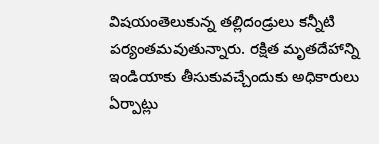విషయంతెలుకున్న తల్లిదండ్రులు కన్నీటి పర్యంతమవుతున్నారు. రక్షిత మృతదేహాన్ని ఇండియాకు తీసుకువచ్చేందుకు అధికారులు ఏర్పాట్లు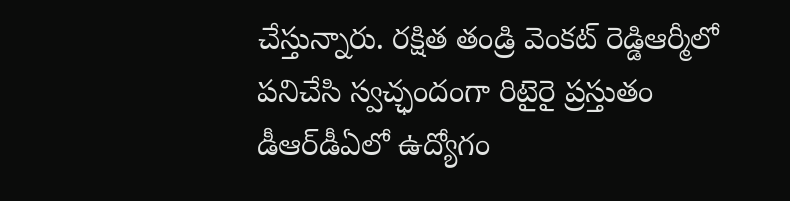చేస్తున్నారు. రక్షిత తండ్రి వెంకట్‌ రెడ్డిఆర్మీలో పనిచేసి స్వచ్ఛందంగా రిటైరై ప్రస్తుతం డీఆర్‌డీఏలో ఉద్యోగం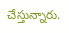చేస్తున్నారు.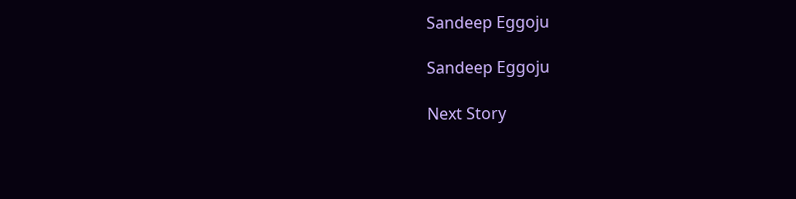Sandeep Eggoju

Sandeep Eggoju

Next Story